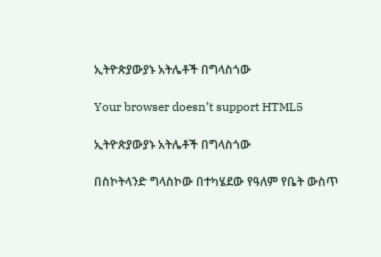ኢትዮጵያውያኑ አትሌቶች በግላስጎው

Your browser doesn’t support HTML5

ኢትዮጵያውያኑ አትሌቶች በግላስጎው

በስኮትላንድ ግላስኮው በተካሄደው የዓለም የቤት ውስጥ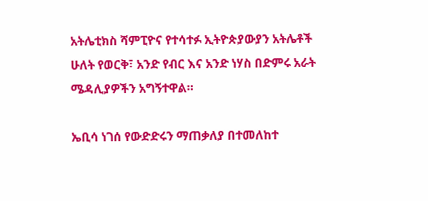አትሌቲክስ ሻምፒዮና የተሳተፉ ኢትዮጵያውያን አትሌቶች ሁለት የወርቅ፣ አንድ የብር እና አንድ ነሃስ በድምሩ አራት ሜዳሊያዎችን አግኝተዋል።

ኤቢሳ ነገሰ የውድድሩን ማጠቃለያ በተመለከተ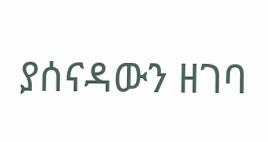ያሰናዳውን ዘገባ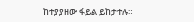ከተያያዘው ፋይል ይከታተሉ።